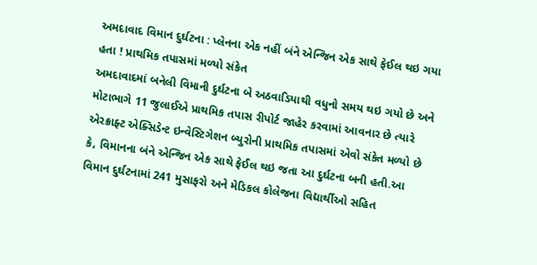અમદાવાદ વિમાન દુર્ઘટના : પ્લેનના એક નહીં બંને એન્જિન એક સાથે ફેઈલ થઇ ગયા હતા ! પ્રાથમિક તપાસમાં મળ્યો સંકેત
અમદાવાદમાં બનેલી વિમાની દુર્ઘટના બે અઠવાડિયાથી વધુનો સમય થઇ ગયો છે અને મોટાભાગે 11 જુલાઈએ પ્રાથમિક તપાસ રીપોર્ટ જાહેર કરવામાં આવનાર છે ત્યારે એરક્રાફ્ટ એક્સિડેન્ટ ઇન્વેસ્ટિગેશન બ્યુરોની પ્રાથમિક તપાસમાં એવો સંકેત મળ્યો છે કે, વિમાનના બંને એન્જિન એક સાથે ફેઈલ થઇ જતા આ દુર્ઘટના બની હતી.આ વિમાન દુર્ઘટનામાં 241 મુસાફરો અને મેડિકલ કોલેજના વિદ્યાર્થીઓ સહિત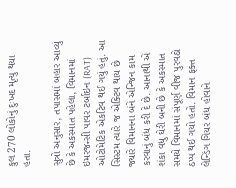કુલ 270 લોકોનું દુઃખદ મૃત્યુ થયા હતા.

સુત્રો અનુસાર, તપાસમાં બહાર આવ્યું છે કે અકસ્માત પહેલા, વિમાનમાં ઇમરજન્સી પાવર ટર્બાઇન (RAT) ઓટોમેટિક એકટિવ થઈ ગયું હતું. આ સિસ્ટમ ત્યારે જ એક્ટિવ થાય છે જ્યારે વિમાનના બંને એન્જિન કામ કરવાનું બંધ કરી દે છે. આનાથી એ શંકા વધુ ઘેરી બની છે કે અકસ્માત સમયે વિમાનમાં સંપૂર્ણ વીજ પુરવઠો ઠપ્પ થઈ ગયો હતો. વિમાન ફક્ત લેન્ડિંગ ગિયર બંધ હોવાને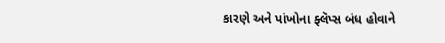કારણે અને પાંખોના ફ્લૅપ્સ બંધ હોવાને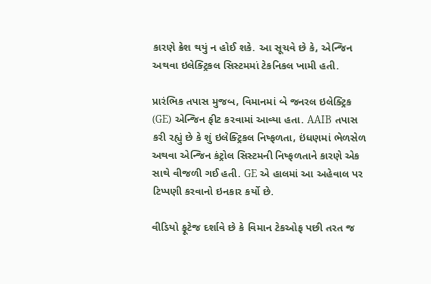કારણે ક્રેશ થયું ન હોઈ શકે. આ સૂચવે છે કે, એન્જિન અથવા ઇલેક્ટ્રિકલ સિસ્ટમમાં ટેકનિકલ ખામી હતી.

પ્રારંભિક તપાસ મુજબ, વિમાનમાં બે જનરલ ઇલેક્ટ્રિક (GE) એન્જિન ફીટ કરવામાં આવ્યા હતા. AAIB તપાસ કરી રહ્યું છે કે શું ઇલેક્ટ્રિકલ નિષ્ફળતા, ઇંધણમાં ભેળસેળ અથવા એન્જિન કંટ્રોલ સિસ્ટમની નિષ્ફળતાને કારણે એક સાથે વીજળી ગઈ હતી. GE એ હાલમાં આ અહેવાલ પર ટિપ્પણી કરવાનો ઇનકાર કર્યો છે.

વીડિયો ફૂટેજ દર્શાવે છે કે વિમાન ટેકઓફ પછી તરત જ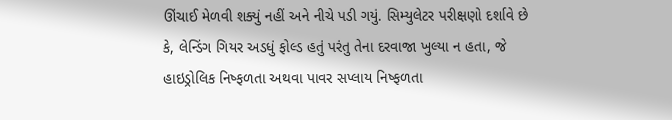ઊંચાઈ મેળવી શક્યું નહીં અને નીચે પડી ગયું. સિમ્યુલેટર પરીક્ષણો દર્શાવે છે કે, લેન્ડિંગ ગિયર અડધું ફોલ્ડ હતું પરંતુ તેના દરવાજા ખુલ્યા ન હતા, જે હાઇડ્રોલિક નિષ્ફળતા અથવા પાવર સપ્લાય નિષ્ફળતા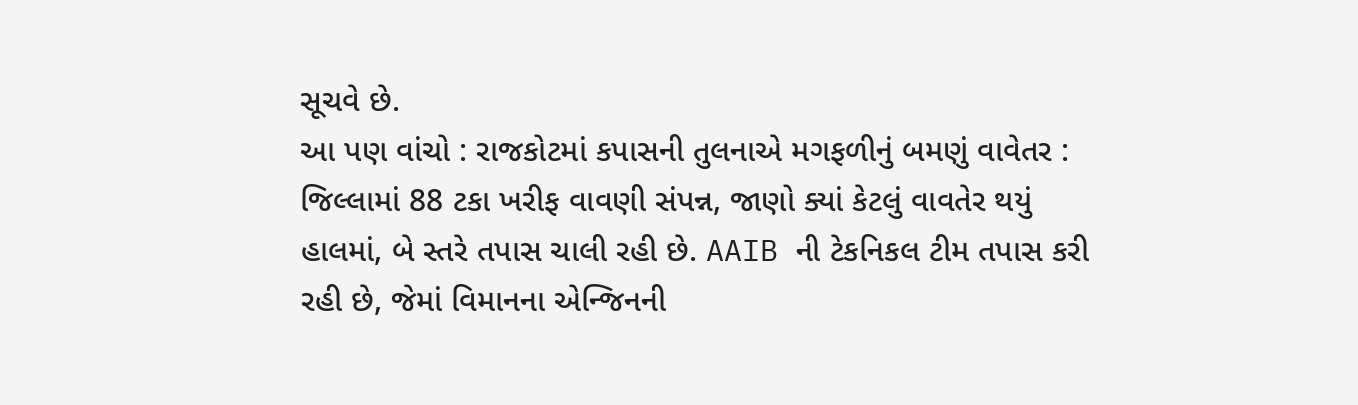સૂચવે છે.
આ પણ વાંચો : રાજકોટમાં કપાસની તુલનાએ મગફળીનું બમણું વાવેતર : જિલ્લામાં 88 ટકા ખરીફ વાવણી સંપન્ન, જાણો ક્યાં કેટલું વાવતેર થયું
હાલમાં, બે સ્તરે તપાસ ચાલી રહી છે. AAIB ની ટેકનિકલ ટીમ તપાસ કરી રહી છે, જેમાં વિમાનના એન્જિનની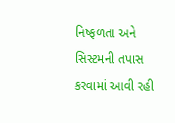નિષ્ફળતા અને સિસ્ટમની તપાસ કરવામાં આવી રહી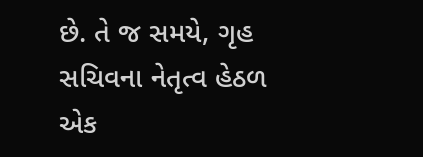છે. તે જ સમયે, ગૃહ સચિવના નેતૃત્વ હેઠળ એક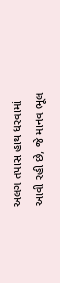અલગ તપાસ હાથ ધરવામાં આવી રહી છે, જે માનવ ભૂલ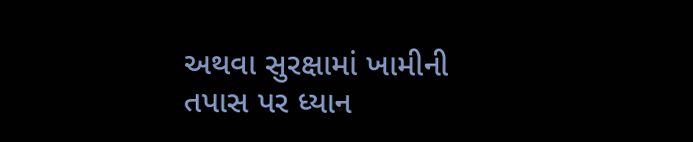અથવા સુરક્ષામાં ખામીની તપાસ પર ધ્યાન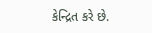કેન્દ્રિત કરે છે.